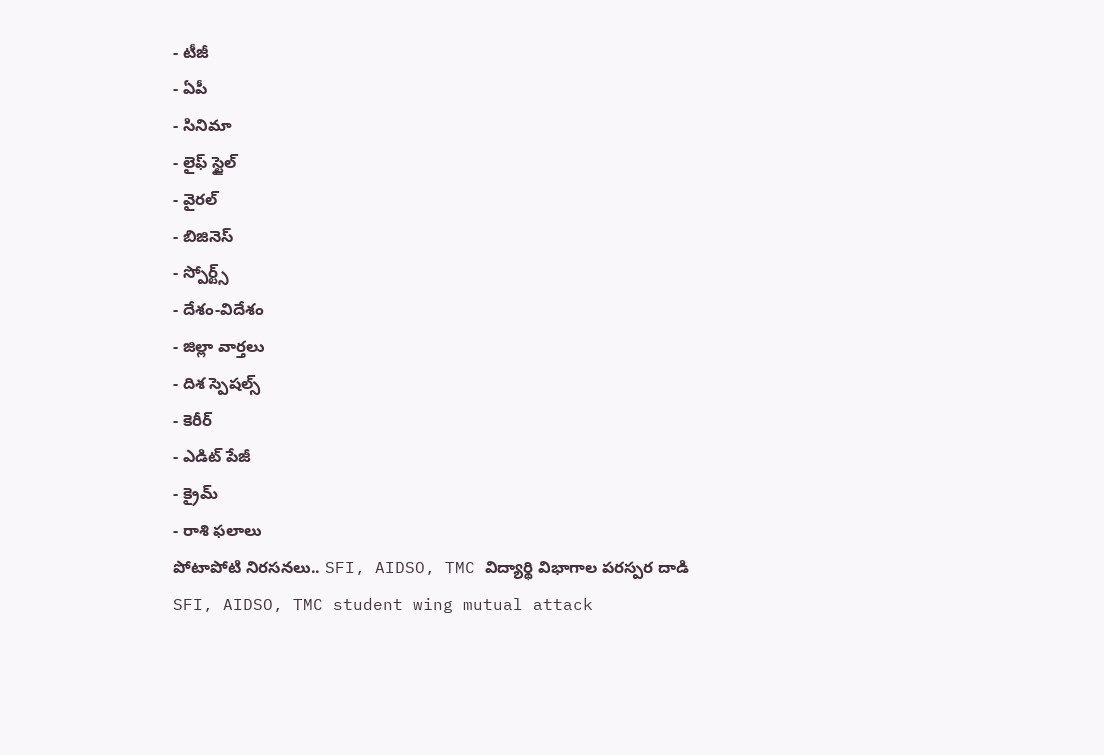- టీజీ
- ఏపీ
- సినిమా
- లైఫ్ స్టైల్
- వైరల్
- బిజినెస్
- స్పోర్ట్స్
- దేశం-విదేశం
- జిల్లా వార్తలు
- దిశ స్పెషల్స్
- కెరీర్
- ఎడిట్ పేజీ
- క్రైమ్
- రాశి ఫలాలు
పోటాపోటి నిరసనలు.. SFI, AIDSO, TMC విద్యార్థి విభాగాల పరస్పర దాడి
SFI, AIDSO, TMC student wing mutual attack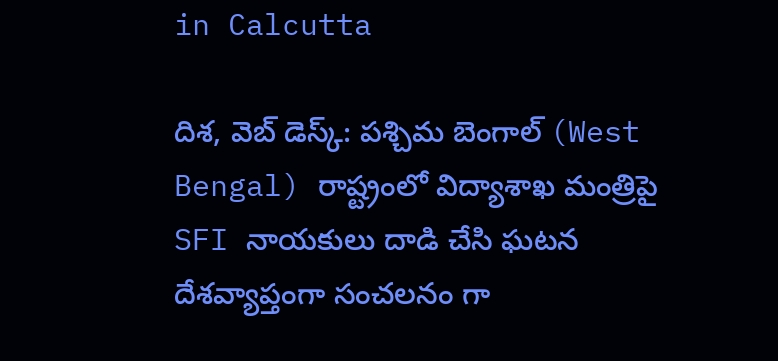in Calcutta

దిశ, వెబ్ డెస్క్: పశ్చిమ బెంగాల్ (West Bengal) రాష్ట్రంలో విద్యాశాఖ మంత్రిపై SFI నాయకులు దాడి చేసి ఘటన దేశవ్యాప్తంగా సంచలనం గా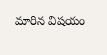మారిన విషయం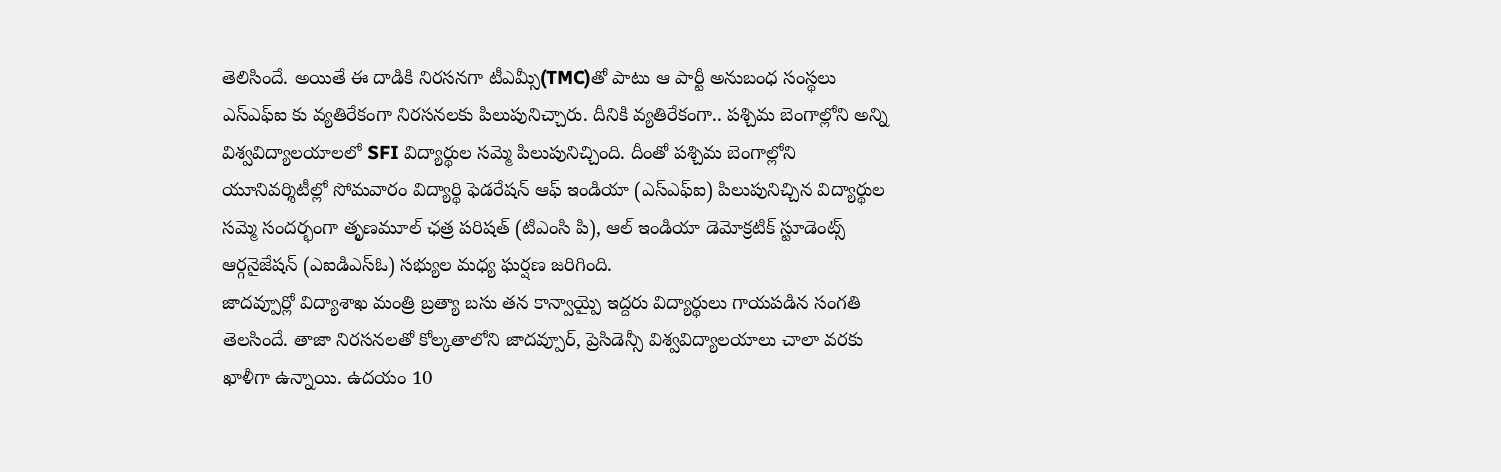తెలిసిందే. అయితే ఈ దాడికి నిరసనగా టీఎమ్సీ(TMC)తో పాటు ఆ పార్టీ అనుబంధ సంస్థలు ఎస్ఎఫ్ఐ కు వ్యతిరేకంగా నిరసనలకు పిలుపునిచ్చారు. దీనికి వ్యతిరేకంగా.. పశ్చిమ బెంగాల్లోని అన్ని విశ్వవిద్యాలయాలలో SFI విద్యార్థుల సమ్మె పిలుపునిచ్చింది. దీంతో పశ్చిమ బెంగాల్లోని యూనివర్శిటీల్లో సోమవారం విద్యార్థి ఫెడరేషన్ ఆఫ్ ఇండియా (ఎస్ఎఫ్ఐ) పిలుపునిచ్చిన విద్యార్థుల సమ్మె సందర్భంగా తృణమూల్ ఛత్ర పరిషత్ (టిఎంసి పి), ఆల్ ఇండియా డెమోక్రటిక్ స్టూడెంట్స్ ఆర్గనైజేషన్ (ఎఐడిఎస్ఓ) సభ్యుల మధ్య ఘర్షణ జరిగింది.
జాదవ్పూర్లో విద్యాశాఖ మంత్రి బ్రత్యా బసు తన కాన్వాయ్పై ఇద్దరు విద్యార్థులు గాయపడిన సంగతి తెలసిందే. తాజా నిరసనలతో కోల్కతాలోని జాదవ్పూర్, ప్రెసిడెన్సీ విశ్వవిద్యాలయాలు చాలా వరకు ఖాళీగా ఉన్నాయి. ఉదయం 10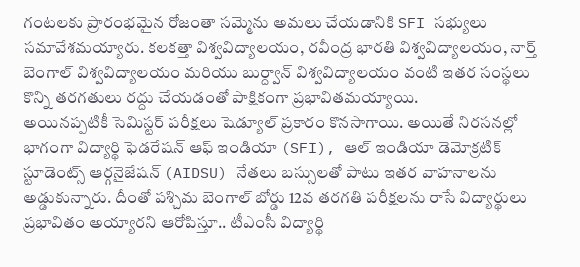గంటలకు ప్రారంభమైన రోజంతా సమ్మెను అమలు చేయడానికి SFI సభ్యులు సమావేశమయ్యారు. కలకత్తా విశ్వవిద్యాలయం, రవీంద్ర భారతి విశ్వవిద్యాలయం, నార్త్ బెంగాల్ విశ్వవిద్యాలయం మరియు బుర్ద్వాన్ విశ్వవిద్యాలయం వంటి ఇతర సంస్థలు కొన్ని తరగతులు రద్దు చేయడంతో పాక్షికంగా ప్రభావితమయ్యాయి.
అయినప్పటికీ సెమిస్టర్ పరీక్షలు షెడ్యూల్ ప్రకారం కొనసాగాయి. అయితే నిరసనల్లో భాగంగా విద్యార్థి ఫెడరేషన్ ఆఫ్ ఇండియా (SFI), ఆల్ ఇండియా డెమోక్రటిక్ స్టూడెంట్స్ ఆర్గనైజేషన్ (AIDSU) నేతలు బస్సులతో పాటు ఇతర వాహనాలను అడ్డుకున్నారు. దీంతో పశ్చిమ బెంగాల్ బోర్డు 12వ తరగతి పరీక్షలను రాసే విద్యార్థులు ప్రభావితం అయ్యారని ఆరోపిస్తూ.. టీఎంసీ విద్యార్థి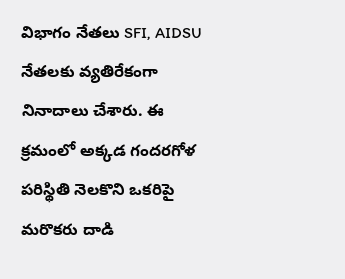విభాగం నేతలు SFI, AIDSU నేతలకు వ్యతిరేకంగా నినాదాలు చేశారు. ఈ క్రమంలో అక్కడ గందరగోళ పరిస్థితి నెలకొని ఒకరిపై మరొకరు దాడి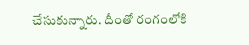చేసుకున్నారు. దీంతో రంగంలోకి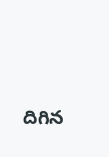దిగిన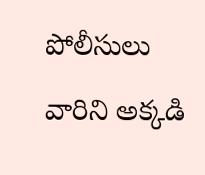పోలీసులు వారిని అక్కడి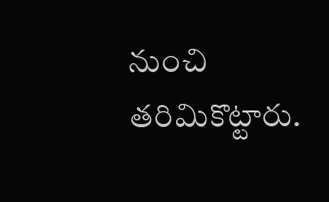నుంచి తరిమికొట్టారు.